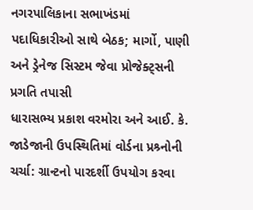નગરપાલિકાના સભાખંડમાં પદાધિકારીઓ સાથે બેઠક; માર્ગો, પાણી અને ડ્રેનેજ સિસ્ટમ જેવા પ્રોજેક્ટ્સની પ્રગતિ તપાસી
ધારાસભ્ય પ્રકાશ વરમોરા અને આઈ. કે. જાડેજાની ઉપસ્થિતિમાં વોર્ડના પ્રશ્ર્નોની ચર્ચા: ગ્રાન્ટનો પારદર્શી ઉપયોગ કરવા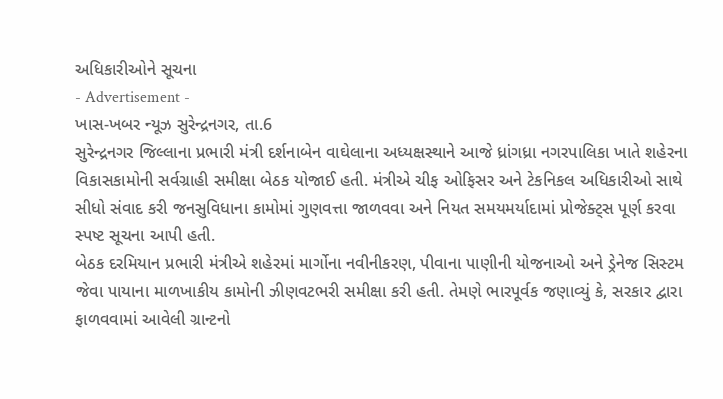અધિકારીઓને સૂચના
- Advertisement -
ખાસ-ખબર ન્યૂઝ સુરેન્દ્રનગર, તા.6
સુરેન્દ્રનગર જિલ્લાના પ્રભારી મંત્રી દર્શનાબેન વાઘેલાના અધ્યક્ષસ્થાને આજે ધ્રાંગધ્રા નગરપાલિકા ખાતે શહેરના વિકાસકામોની સર્વગ્રાહી સમીક્ષા બેઠક યોજાઈ હતી. મંત્રીએ ચીફ ઓફિસર અને ટેકનિકલ અધિકારીઓ સાથે સીધો સંવાદ કરી જનસુવિધાના કામોમાં ગુણવત્તા જાળવવા અને નિયત સમયમર્યાદામાં પ્રોજેક્ટ્સ પૂર્ણ કરવા સ્પષ્ટ સૂચના આપી હતી.
બેઠક દરમિયાન પ્રભારી મંત્રીએ શહેરમાં માર્ગોના નવીનીકરણ, પીવાના પાણીની યોજનાઓ અને ડ્રેનેજ સિસ્ટમ જેવા પાયાના માળખાકીય કામોની ઝીણવટભરી સમીક્ષા કરી હતી. તેમણે ભારપૂર્વક જણાવ્યું કે, સરકાર દ્વારા ફાળવવામાં આવેલી ગ્રાન્ટનો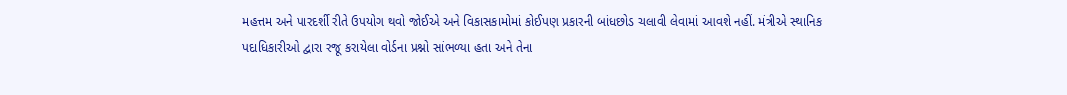મહત્તમ અને પારદર્શી રીતે ઉપયોગ થવો જોઈએ અને વિકાસકામોમાં કોઈપણ પ્રકારની બાંધછોડ ચલાવી લેવામાં આવશે નહીં. મંત્રીએ સ્થાનિક પદાધિકારીઓ દ્વારા રજૂ કરાયેલા વોર્ડના પ્રશ્નો સાંભળ્યા હતા અને તેના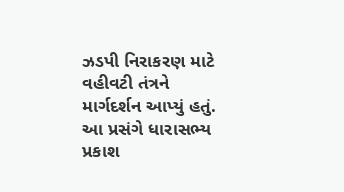ઝડપી નિરાકરણ માટે વહીવટી તંત્રને માર્ગદર્શન આપ્યું હતું.
આ પ્રસંગે ધારાસભ્ય પ્રકાશ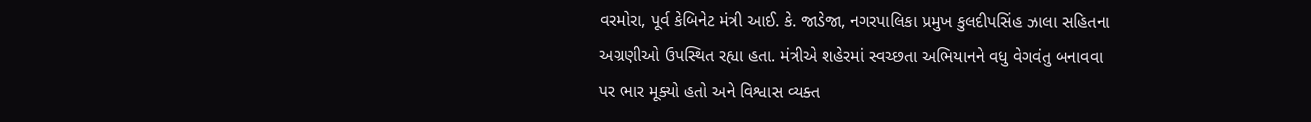વરમોરા, પૂર્વ કેબિનેટ મંત્રી આઈ. કે. જાડેજા, નગરપાલિકા પ્રમુખ કુલદીપસિંહ ઝાલા સહિતના અગ્રણીઓ ઉપસ્થિત રહ્યા હતા. મંત્રીએ શહેરમાં સ્વચ્છતા અભિયાનને વધુ વેગવંતુ બનાવવા પર ભાર મૂક્યો હતો અને વિશ્વાસ વ્યક્ત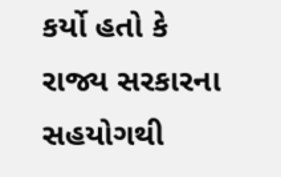કર્યો હતો કે રાજ્ય સરકારના સહયોગથી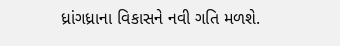ધ્રાંગધ્રાના વિકાસને નવી ગતિ મળશે.